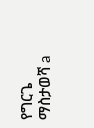የግርጌ ማስታወሻ a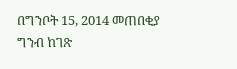በግንቦት 15, 2014 መጠበቂያ ግንብ ከገጽ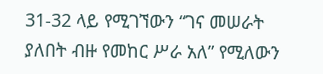31-32 ላይ የሚገኘውን “ገና መሠራት ያለበት ብዙ የመከር ሥራ አለ” የሚለውን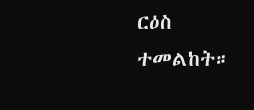ርዕስ ተመልከት።